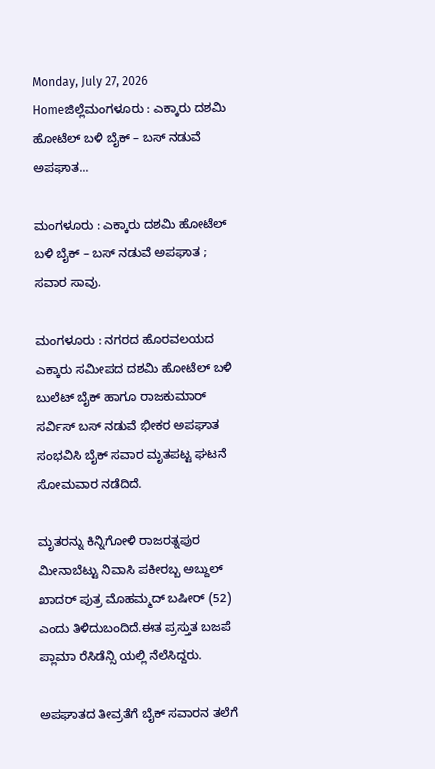Monday, July 27, 2026
Homeಜಿಲ್ಲೆಮಂಗಳೂರು : ಎಕ್ಕಾರು ದಶಮಿ ಹೋಟೆಲ್ ಬಳಿ ಬೈಕ್ – ಬಸ್ ನಡುವೆ ಅಪಘಾತ...

ಮಂಗಳೂರು : ಎಕ್ಕಾರು ದಶಮಿ ಹೋಟೆಲ್ ಬಳಿ ಬೈಕ್ – ಬಸ್ ನಡುವೆ ಅಪಘಾತ ; ಸವಾರ ಸಾವು.

ಮಂಗಳೂರು : ನಗರದ ಹೊರವಲಯದ ಎಕ್ಕಾರು ಸಮೀಪದ ದಶಮಿ ಹೋಟೆಲ್ ಬಳಿ ಬುಲೆಟ್ ಬೈಕ್ ಹಾಗೂ ರಾಜಕುಮಾರ್ ಸರ್ವಿಸ್ ಬಸ್ ನಡುವೆ ಭೀಕರ ಅಪಘಾತ ಸಂಭವಿಸಿ ಬೈಕ್ ಸವಾರ ಮೃತಪಟ್ಟ ಘಟನೆ ಸೋಮವಾರ ನಡೆದಿದೆ.

ಮೃತರನ್ನು ಕಿನ್ನಿಗೋಳಿ ರಾಜರತ್ನಪುರ ಮೀನಾಬೆಟ್ಟು ನಿವಾಸಿ ಪಕೀರಬ್ಬ ಅಬ್ದುಲ್ ಖಾದರ್ ಪುತ್ರ ಮೊಹಮ್ಮದ್ ಬಷೀರ್ (52) ಎಂದು ತಿಳಿದುಬಂದಿದೆ.ಈತ ಪ್ರಸ್ತುತ ಬಜಪೆ ಪ್ಲಾಮಾ ರೆಸಿಡೆನ್ಸಿ ಯಲ್ಲಿ ನೆಲೆಸಿದ್ದರು.

ಅಪಘಾತದ ತೀವ್ರತೆಗೆ ಬೈಕ್ ಸವಾರನ ತಲೆಗೆ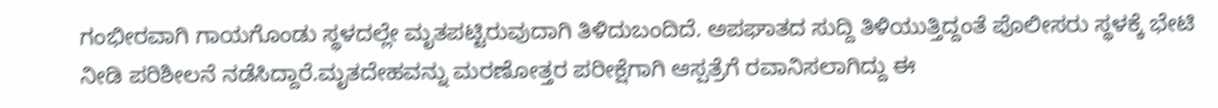ಗಂಭೀರವಾಗಿ ಗಾಯಗೊಂಡು ಸ್ಥಳದಲ್ಲೇ ಮೃತಪಟ್ಟಿರುವುದಾಗಿ ತಿಳಿದುಬಂದಿದೆ. ಅಪಘಾತದ ಸುದ್ದಿ ತಿಳಿಯುತ್ತಿದ್ದಂತೆ ಪೊಲೀಸರು ಸ್ಥಳಕ್ಕೆ ಭೇಟಿ ನೀಡಿ ಪರಿಶೀಲನೆ ನಡೆಸಿದ್ದಾರೆ.ಮೃತದೇಹವನ್ನು ಮರಣೋತ್ತರ ಪರೀಕ್ಷೆಗಾಗಿ ಆಸ್ಪತ್ರೆಗೆ ರವಾನಿಸಲಾಗಿದ್ದು ಈ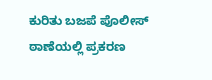ಕುರಿತು ಬಜಪೆ ಪೊಲೀಸ್ ಠಾಣೆಯಲ್ಲಿ ಪ್ರಕರಣ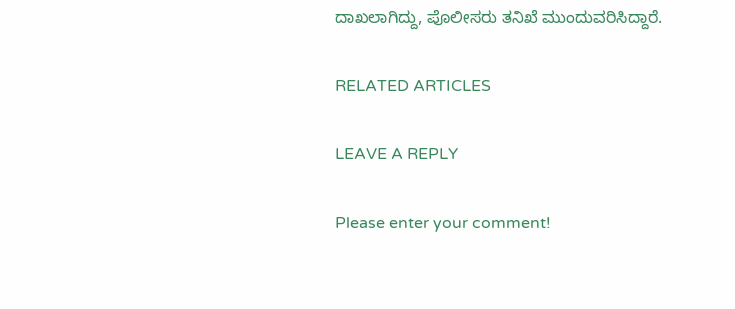ದಾಖಲಾಗಿದ್ದು, ಪೊಲೀಸರು ತನಿಖೆ ಮುಂದುವರಿಸಿದ್ದಾರೆ.

RELATED ARTICLES

LEAVE A REPLY

Please enter your comment!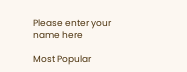Please enter your name here

Most Popular